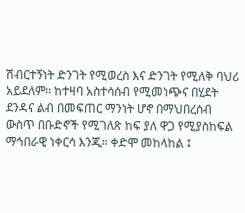ሽብርተኝነት ድንገት የሚወረስ እና ድንገት የሚለቅ ባህሪ አይደለም። ከተዛባ አስተሳሰብ የሚመነጭና በሂደት ደንዳና ልብ በመፍጠር ማንነት ሆኖ በማህበረሰብ ውስጥ በቡድኖች የሚገለጽ ከፍ ያለ ዋጋ የሚያስከፍል ማኅበራዊ ነቀርሳ እንጂ። ቀድሞ መከላከል ፤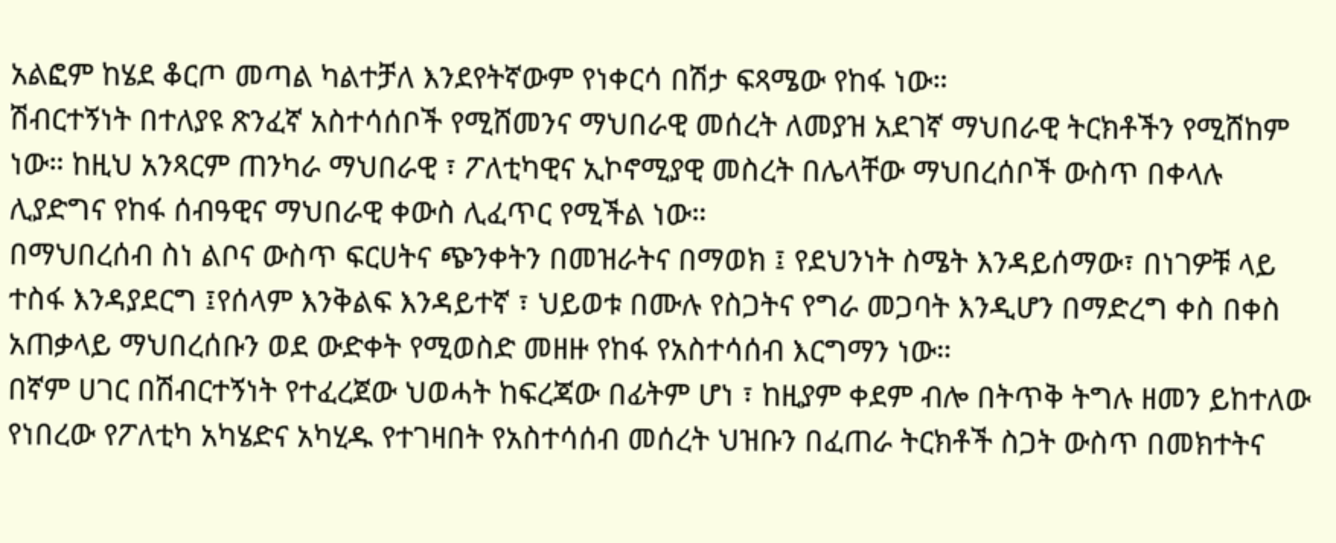አልፎም ከሄደ ቆርጦ መጣል ካልተቻለ እንደየትኛውም የነቀርሳ በሽታ ፍጻሜው የከፋ ነው።
ሽብርተኝነት በተለያዩ ጽንፈኛ አስተሳሰቦች የሚሸመንና ማህበራዊ መሰረት ለመያዝ አደገኛ ማህበራዊ ትርክቶችን የሚሸከም ነው። ከዚህ አንጻርም ጠንካራ ማህበራዊ ፣ ፖለቲካዊና ኢኮኖሚያዊ መስረት በሌላቸው ማህበረሰቦች ውስጥ በቀላሉ ሊያድግና የከፋ ሰብዓዊና ማህበራዊ ቀውስ ሊፈጥር የሚችል ነው።
በማህበረሰብ ስነ ልቦና ውስጥ ፍርሀትና ጭንቀትን በመዝራትና በማወክ ፤ የደህንነት ስሜት እንዳይሰማው፣ በነገዎቹ ላይ ተስፋ እንዳያደርግ ፤የሰላም እንቅልፍ እንዳይተኛ ፣ ህይወቱ በሙሉ የስጋትና የግራ መጋባት እንዲሆን በማድረግ ቀስ በቀስ አጠቃላይ ማህበረሰቡን ወደ ውድቀት የሚወስድ መዘዙ የከፋ የአስተሳሰብ እርግማን ነው።
በኛም ሀገር በሽብርተኝነት የተፈረጀው ህወሓት ከፍረጃው በፊትም ሆነ ፣ ከዚያም ቀደም ብሎ በትጥቅ ትግሉ ዘመን ይከተለው የነበረው የፖለቲካ አካሄድና አካሂዱ የተገዛበት የአስተሳሰብ መሰረት ህዝቡን በፈጠራ ትርክቶች ስጋት ውስጥ በመክተትና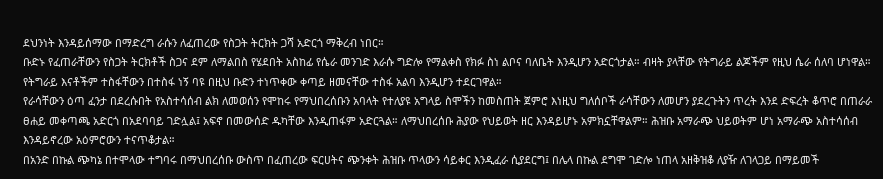ደህንነት እንዳይሰማው በማድረግ ራሱን ለፈጠረው የስጋት ትርክት ጋሻ አድርጎ ማቅረብ ነበር።
ቡድኑ የፈጠራቸውን የስጋት ትርክቶች ስጋና ደም ለማልበስ የሄደበት አስከፊ የሴራ መንገድ እራሱ ግድሎ የማልቀስ የክፉ ስነ ልቦና ባለቤት እንዲሆን አድርጎታል። ብዛት ያላቸው የትግራይ ልጆችም የዚህ ሴራ ሰለባ ሆነዋል። የትግራይ እናቶችም ተስፋቸውን በተስፋ ነኝ ባዩ በዚህ ቡድን ተነጥቀው ቀጣይ ዘመናቸው ተስፋ አልባ እንዲሆን ተደርገዋል።
የራሳቸውን ዕጣ ፈንታ በደረሱበት የአስተሳሰብ ልክ ለመወሰን የሞከሩ የማህበረሰቡን አባላት የተለያዩ አግላይ ስሞችን ከመስጠት ጀምሮ እነዚህ ግለሰቦች ራሳቸውን ለመሆን ያደረጉትን ጥረት እንደ ድፍረት ቆጥሮ በጠራራ ፀሐይ መቀጣጫ አድርጎ በአደባባይ ገድሏል፤ አፍኖ በመውሰድ ዱካቸው እንዲጠፋም አድርጓል። ለማህበረሰቡ ሕያው የህይወት ዘር እንዳይሆኑ አምክኗቸዋልም። ሕዝቡ አማራጭ ህይወትም ሆነ አማራጭ አስተሳሰብ እንዳይኖረው አዕምሮውን ተናጥቆታል።
በአንድ በኩል ጭካኔ በተሞላው ተግባሩ በማህበረሰቡ ውስጥ በፈጠረው ፍርሀትና ጭንቀት ሕዝቡ ጥላውን ሳይቀር እንዲፈራ ሲያደርግ፤ በሌላ በኩል ደግሞ ገድሎ ነጠላ አዘቅዝቆ ለያዥ ለገላጋይ በማይመች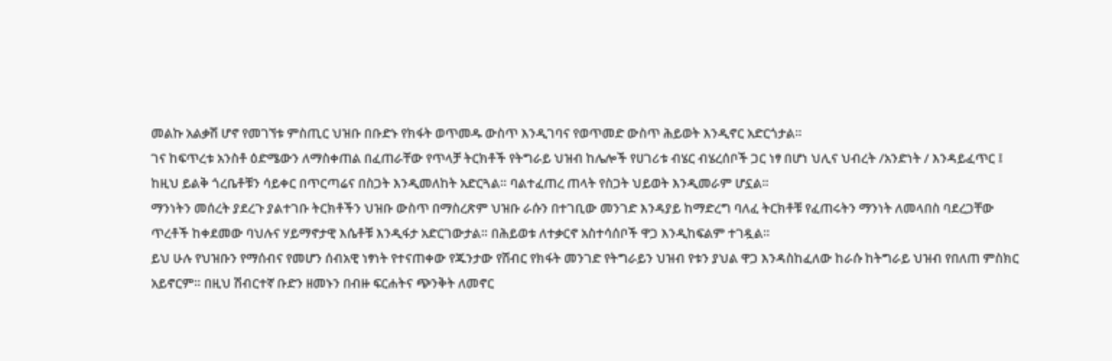መልኩ አልቃሽ ሆኖ የመገኘቱ ምስጢር ህዝቡ በቡድኑ የክፋት ወጥመዱ ውስጥ እንዲገባና የወጥመድ ውስጥ ሕይወት እንዲኖር አድርጎታል።
ገና ከፍጥረቱ አንስቶ ዕድሜውን ለማስቀጠል በፈጠራቸው የጥላቻ ትርክቶች የትግራይ ህዝብ ከሌሎች የሀገሪቱ ብሄር ብሄረሰቦች ጋር ነፃ በሆነ ህሊና ህብረት /አንድነት / እንዳይፈጥር ፤ ከዚህ ይልቅ ጎረቤቶቹን ሳይቀር በጥርጣሬና በስጋት እንዲመለከት አድርጓል። ባልተፈጠረ ጠላት የስጋት ህይወት እንዲመራም ሆኗል።
ማንነትን መሰረት ያደረጉ ያልተገቡ ትርክቶችን ህዝቡ ውስጥ በማስረጽም ህዝቡ ራሱን በተገቢው መንገድ እንዳያይ ከማድረግ ባለፈ ትርክቶቹ የፈጠሩትን ማንነት ለመላበስ ባደረጋቸው ጥረቶች ከቀደመው ባህሉና ሃይማኖታዊ እሴቶቹ እንዲፋታ አድርገውታል። በሕይወቱ ለተቃርኖ አስተሳሰቦች ዋጋ እንዲከፍልም ተገዷል።
ይህ ሁሉ የህዝቡን የማሰብና የመሆን ሰብአዊ ነፃነት የተናጠቀው የጁንታው የሽብር የክፋት መንገድ የትግራይን ህዝብ የቱን ያህል ዋጋ እንዳስከፈለው ከራሱ ከትግራይ ህዝብ የበለጠ ምስክር አይኖርም። በዚህ ሽብርተኛ ቡድን ዘመኑን በብዙ ፍርሐትና ጭንቅት ለመኖር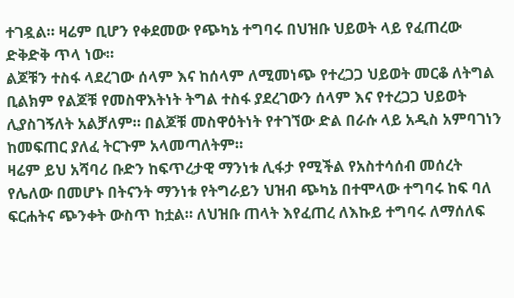ተገዷል። ዛሬም ቢሆን የቀደመው የጭካኔ ተግባሩ በህዝቡ ህይወት ላይ የፈጠረው ድቅድቅ ጥላ ነው።
ልጆቹን ተስፋ ላደረገው ሰላም እና ከሰላም ለሚመነጭ የተረጋጋ ህይወት መርቆ ለትግል ቢልክም የልጆቹ የመስዋእትነት ትግል ተስፋ ያደረገውን ሰላም እና የተረጋጋ ህይወት ሊያስገኝለት አልቻለም። በልጆቹ መስዋዕትነት የተገኘው ድል በራሱ ላይ አዲስ አምባገነን ከመፍጠር ያለፈ ትርጉም አላመጣለትም።
ዛሬም ይህ አሻባሪ ቡድን ከፍጥረታዊ ማንነቱ ሊፋታ የሚችል የአስተሳሰብ መሰረት የሌለው በመሆኑ በትናንት ማንነቱ የትግራይን ህዝብ ጭካኔ በተሞላው ተግባሩ ከፍ ባለ ፍርሐትና ጭንቀት ውስጥ ከቷል። ለህዝቡ ጠላት እየፈጠረ ለእኩይ ተግባሩ ለማሰለፍ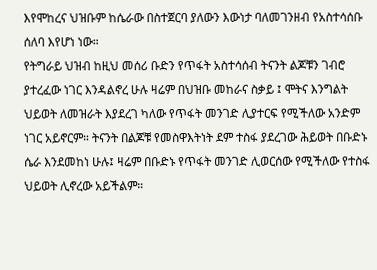እየሞከረና ህዝቡም ከሴራው በስተጀርባ ያለውን እውነታ ባለመገንዘብ የአስተሳሰቡ ሰለባ እየሆነ ነው።
የትግራይ ህዝብ ከዚህ መሰሪ ቡድን የጥፋት አስተሳሰብ ትናንት ልጆቹን ገብሮ ያተረፈው ነገር እንዳልኖረ ሁሉ ዛሬም በህዝቡ መከራና ስቃይ ፤ ሞትና እንግልት ህይወት ለመዝራት እያደረገ ካለው የጥፋት መንገድ ሊያተርፍ የሚችለው አንድም ነገር አይኖርም። ትናንት በልጆቹ የመስዋእትነት ደም ተስፋ ያደረገው ሕይወት በቡድኑ ሴራ እንደመከነ ሁሉ፤ ዛሬም በቡድኑ የጥፋት መንገድ ሊወርሰው የሚችለው የተስፋ ህይወት ሊኖረው አይችልም።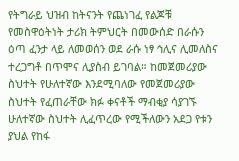የትግራይ ህዝብ ከትናንት የጨነገፈ የልጆቹ የመስዋዕትነት ታሪክ ትምህርት በመውሰድ በራሱን ዕጣ ፈንታ ላይ ለመወሰን ወደ ራሱ ነፃ ኅሊና ሊመለስና ተረጋግቶ በጥሞና ሊያስብ ይገባል። ከመጀመሪያው ስህተት የሁለተኛው እንደሚባለው የመጀመሪያው ስህተት የፈጠራቸው ክፉ ቀናቶች ማብቂያ ሳያገኙ ሁለተኛው ስህተት ሊፈጥረው የሚችለውን አደጋ የቱን ያህል የከፋ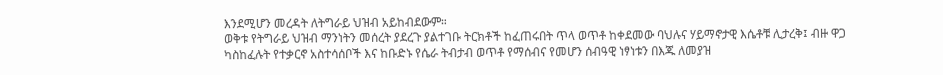እንደሚሆን መረዳት ለትግራይ ህዝብ አይከብደውም።
ወቅቱ የትግራይ ህዝብ ማንነትን መሰረት ያደረጉ ያልተገቡ ትርክቶች ከፈጠሩበት ጥላ ወጥቶ ከቀደመው ባህሉና ሃይማኖታዊ እሴቶቹ ሊታረቅ፤ ብዙ ዋጋ ካስከፈሉት የተቃርኖ አስተሳሰቦች እና ከቡድኑ የሴራ ትብታብ ወጥቶ የማሰብና የመሆን ሰብዓዊ ነፃነቱን በእጁ ለመያዝ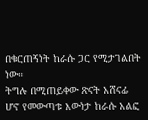በቁርጠኝነት ከራሱ ጋር የሚታገልበት ነው።
ትግሉ በሚጠይቀው ጽናት አሸናፊ ሆኖ የመውጣቱ እውነታ ከራሱ አልፎ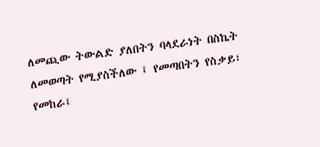ለመጪው ትውልድ ያለበትን ባላደራነት በስኬት ለመወጣት የሚያስችለው ፤ የመጣበትን የስቃይ፣ የመከራ፤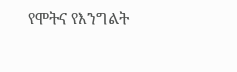የሞትና የእንግልት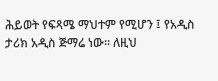ሕይወት የፍጻሜ ማህተም የሚሆን ፤ የአዲስ ታሪክ አዲስ ጅማሬ ነው። ለዚህ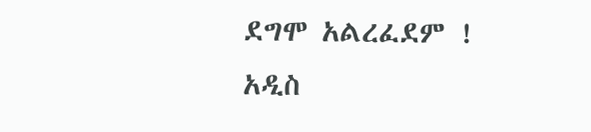ደግሞ አልረፈደም !
አዲስ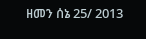ዘመን ሰኔ 25/ 2013